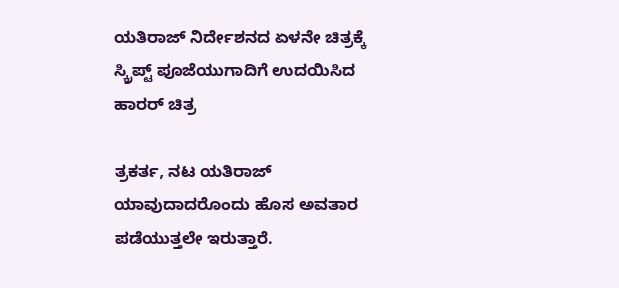ಯತಿರಾಜ್ ನಿರ್ದೇಶನದ ಏಳನೇ ಚಿತ್ರಕ್ಕೆ ಸ್ಕ್ರಿಪ್ಟ್ ಪೂಜೆಯುಗಾದಿಗೆ ಉದಯಿಸಿದ ಹಾರರ್ ಚಿತ್ರ

ತ್ರಕರ್ತ, ನಟ ಯತಿರಾಜ್ ಯಾವುದಾದರೊಂದು ಹೊಸ ಅವತಾರ ಪಡೆಯುತ್ತಲೇ ಇರುತ್ತಾರೆ.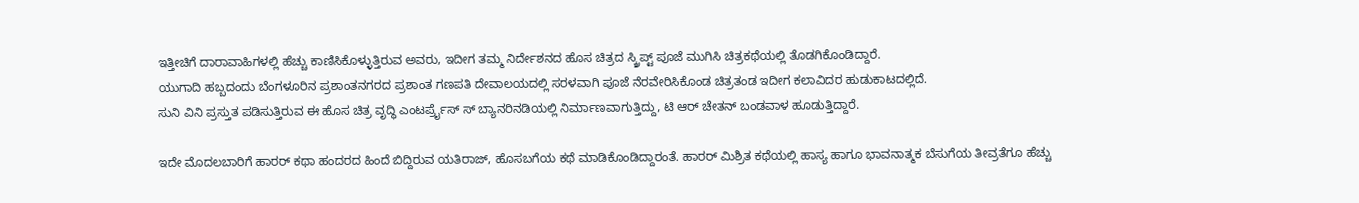ಇತ್ತೀಚಿಗೆ ದಾರಾವಾಹಿಗಳಲ್ಲಿ ಹೆಚ್ಚು ಕಾಣಿಸಿಕೊಳ್ಳುತ್ತಿರುವ ಅವರು, ಇದೀಗ ತಮ್ಮ ನಿರ್ದೇಶನದ ಹೊಸ ಚಿತ್ರದ ಸ್ಕ್ರಿಪ್ಟ್ ಪೂಜೆ ಮುಗಿಸಿ ಚಿತ್ರಕಥೆಯಲ್ಲಿ ತೊಡಗಿಕೊಂಡಿದ್ದಾರೆ.
ಯುಗಾದಿ ಹಬ್ಬದಂದು ಬೆಂಗಳೂರಿನ ಪ್ರಶಾಂತನಗರದ ಪ್ರಶಾಂತ ಗಣಪತಿ ದೇವಾಲಯದಲ್ಲಿ ಸರಳವಾಗಿ ಪೂಜೆ ನೆರವೇರಿಸಿಕೊಂಡ ಚಿತ್ರತಂಡ ಇದೀಗ ಕಲಾವಿದರ ಹುಡುಕಾಟದಲ್ಲಿದೆ.
ಸುನಿ ವಿನಿ ಪ್ರಸ್ತುತ ಪಡಿಸುತ್ತಿರುವ ಈ ಹೊಸ ಚಿತ್ರ ವೃದ್ಧಿ ಎಂಟರ್ಪ್ರೈಸ್ ಸ್ ಬ್ಯಾನರಿನಡಿಯಲ್ಲಿ ನಿರ್ಮಾಣವಾಗುತ್ತಿದ್ದು, ಟಿ ಆರ್ ಚೇತನ್ ಬಂಡವಾಳ ಹೂಡುತ್ತಿದ್ದಾರೆ.

ಇದೇ ಮೊದಲಬಾರಿಗೆ ಹಾರರ್ ಕಥಾ ಹಂದರದ ಹಿಂದೆ ಬಿದ್ದಿರುವ ಯತಿರಾಜ್, ಹೊಸಬಗೆಯ ಕಥೆ ಮಾಡಿಕೊಂಡಿದ್ದಾರಂತೆ. ಹಾರರ್ ಮಿಶ್ರಿತ ಕಥೆಯಲ್ಲಿ ಹಾಸ್ಯ ಹಾಗೂ ಭಾವನಾತ್ಮಕ ಬೆಸುಗೆಯ ತೀವ್ರತೆಗೂ ಹೆಚ್ಚು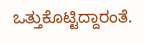ಒತ್ತುಕೊಟ್ಟಿದ್ದಾರಂತೆ.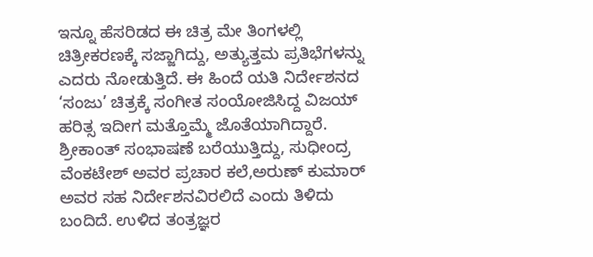ಇನ್ನೂ ಹೆಸರಿಡದ ಈ ಚಿತ್ರ ಮೇ ತಿಂಗಳಲ್ಲಿ ಚಿತ್ರೀಕರಣಕ್ಕೆ ಸಜ್ಜಾಗಿದ್ದು, ಅತ್ಯುತ್ತಮ ಪ್ರತಿಭೆಗಳನ್ನು ಎದರು ನೋಡುತ್ತಿದೆ. ಈ ಹಿಂದೆ ಯತಿ ನಿರ್ದೇಶನದ ‘ಸಂಜು’ ಚಿತ್ರಕ್ಕೆ ಸಂಗೀತ ಸಂಯೋಜಿಸಿದ್ದ ವಿಜಯ್ ಹರಿತ್ಸ ಇದೀಗ ಮತ್ತೊಮ್ಮೆ ಜೊತೆಯಾಗಿದ್ದಾರೆ. ಶ್ರೀಕಾಂತ್ ಸಂಭಾಷಣೆ ಬರೆಯುತ್ತಿದ್ದು, ಸುಧೀಂದ್ರ ವೆಂಕಟೇಶ್ ಅವರ ಪ್ರಚಾರ ಕಲೆ,ಅರುಣ್ ಕುಮಾರ್ ಅವರ ಸಹ ನಿರ್ದೇಶನವಿರಲಿದೆ ಎಂದು ತಿಳಿದು ಬಂದಿದೆ. ಉಳಿದ ತಂತ್ರಜ್ಞರ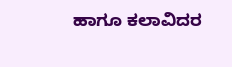ಹಾಗೂ ಕಲಾವಿದರ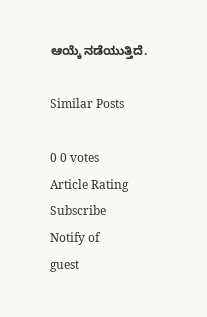ಆಯ್ಕೆ ನಡೆಯುತ್ತಿದೆ.

Similar Posts

0 0 votes
Article Rating
Subscribe
Notify of
guest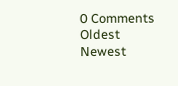0 Comments
Oldest
Newest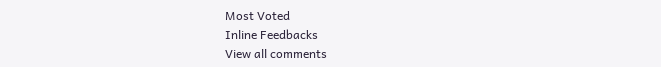Most Voted
Inline Feedbacks
View all comments